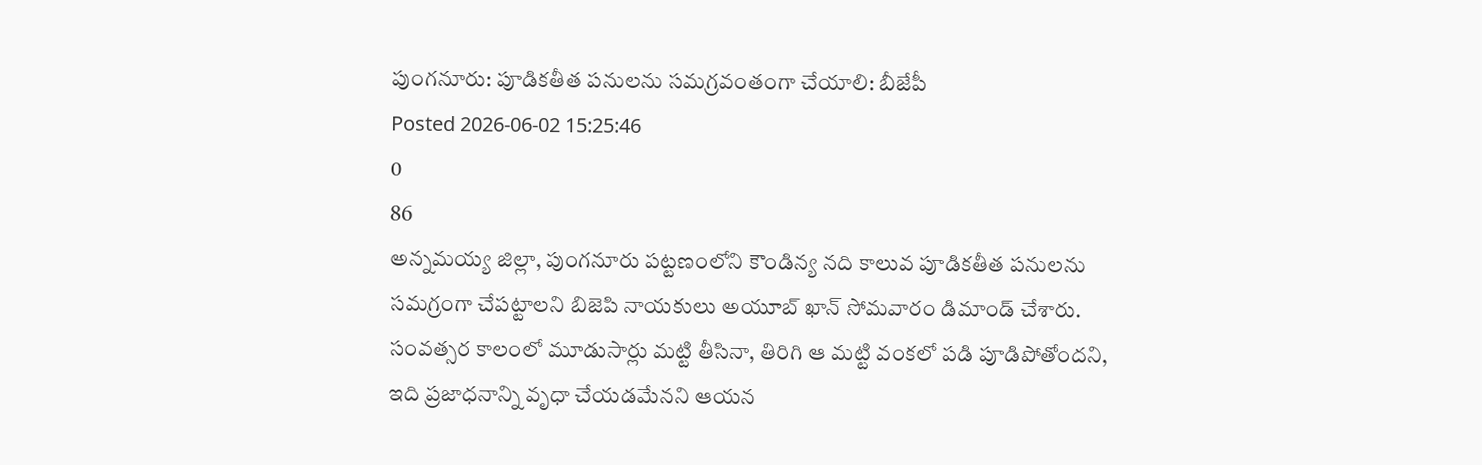పుంగనూరు: పూడికతీత పనులను సమగ్రవంతంగా చేయాలి: బీజేపీ
Posted 2026-06-02 15:25:46
0
86
అన్నమయ్య జిల్లా, పుంగనూరు పట్టణంలోని కౌండిన్య నది కాలువ పూడికతీత పనులను సమగ్రంగా చేపట్టాలని బిజెపి నాయకులు అయూబ్ ఖాన్ సోమవారం డిమాండ్ చేశారు. సంవత్సర కాలంలో మూడుసార్లు మట్టి తీసినా, తిరిగి ఆ మట్టి వంకలో పడి పూడిపోతోందని, ఇది ప్రజాధనాన్ని వృధా చేయడమేనని ఆయన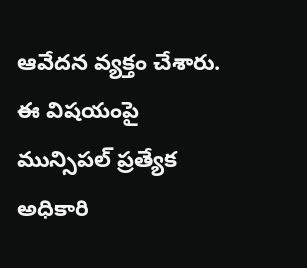ఆవేదన వ్యక్తం చేశారు. ఈ విషయంపై మున్సిపల్ ప్రత్యేక అధికారి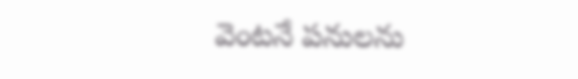వెంటనే పనులను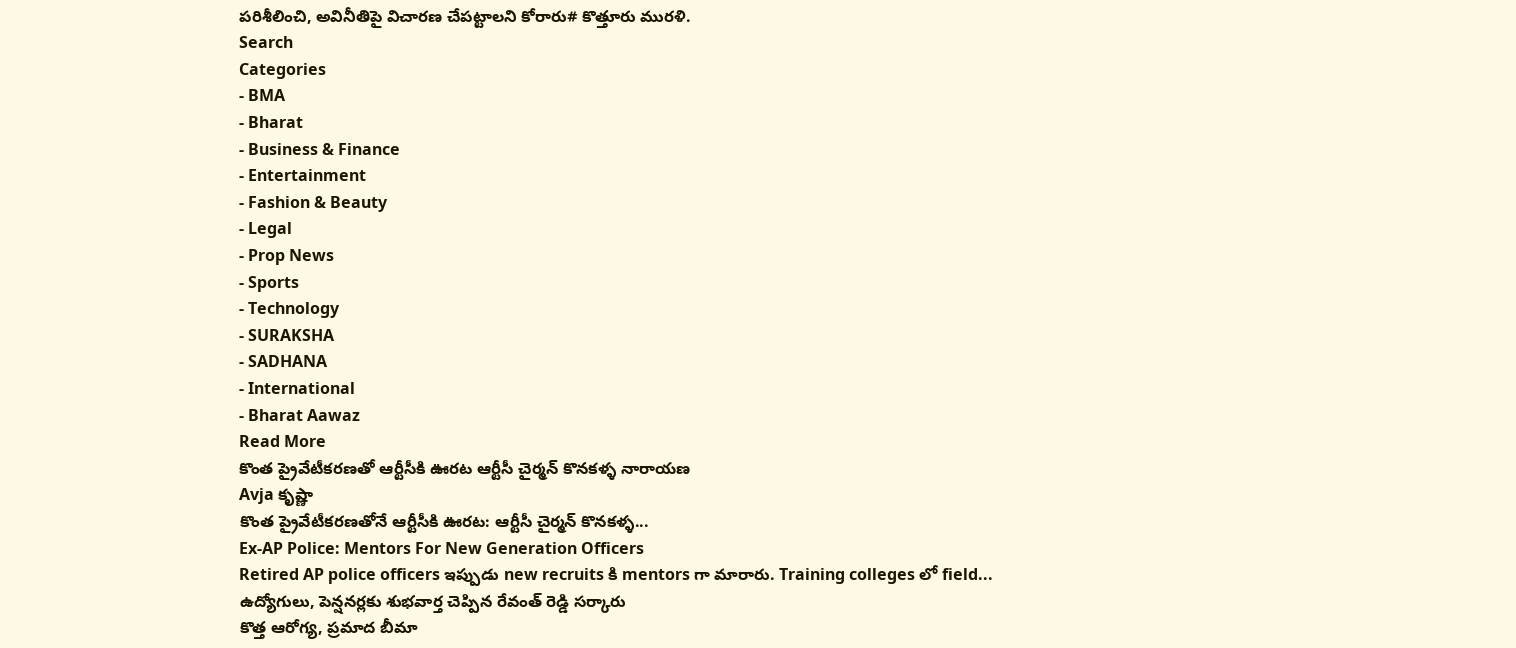పరిశీలించి, అవినీతిపై విచారణ చేపట్టాలని కోరారు# కొత్తూరు మురళి.
Search
Categories
- BMA
- Bharat
- Business & Finance
- Entertainment
- Fashion & Beauty
- Legal
- Prop News
- Sports
- Technology
- SURAKSHA
- SADHANA
- International
- Bharat Aawaz
Read More
కొంత ప్రైవేటీకరణతో ఆర్టీసీకి ఊరట ఆర్టీసీ చైర్మన్ కొనకళ్ళ నారాయణ
Avja కృష్ణా
కొంత ప్రైవేటీకరణతోనే ఆర్టీసీకి ఊరట: ఆర్టీసీ చైర్మన్ కొనకళ్ళ...
Ex-AP Police: Mentors For New Generation Officers
Retired AP police officers ఇప్పుడు new recruits కి mentors గా మారారు. Training colleges లో field...
ఉద్యోగులు, పెన్షనర్లకు శుభవార్త చెప్పిన రేవంత్ రెడ్డి సర్కారు
కొత్త ఆరోగ్య, ప్రమాద బీమా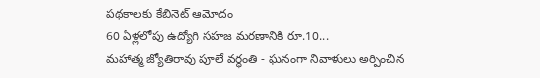పథకాలకు కేబినెట్ ఆమోదం
60 ఏళ్లలోపు ఉద్యోగి సహజ మరణానికి రూ.10...
మహాత్మ జ్యోతిరావు పూలే వర్ధంతి - ఘనంగా నివాళులు అర్పించిన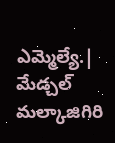ఎమ్మెల్యే.|
మేడ్చల్ మల్కాజిగిరి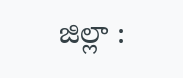జిల్లా :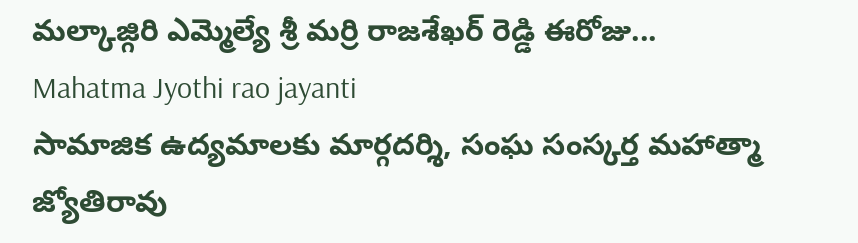మల్కాజ్గిరి ఎమ్మెల్యే శ్రీ మర్రి రాజశేఖర్ రెడ్డి ఈరోజు...
Mahatma Jyothi rao jayanti
సామాజిక ఉద్యమాలకు మార్గదర్శి, సంఘ సంస్కర్త మహాత్మా జ్యోతిరావు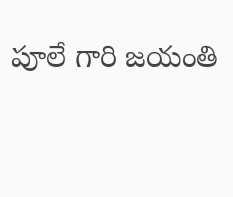పూలే గారి జయంతి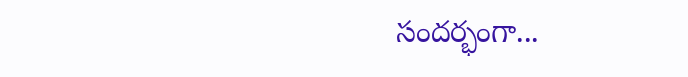సందర్భంగా...